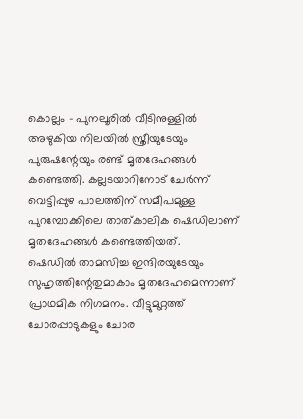കൊല്ലം - പുനലൂരിൽ വീടിനുള്ളിൽ അഴുകിയ നിലയിൽ സ്ത്രീയുടേയും പുരുഷന്റേയും രണ്ട് മൃതദേഹങ്ങൾ കണ്ടെത്തി. കല്ലടയാറിനോട് ചേർന്ന് വെട്ടിപ്പുഴ പാലത്തിന് സമീപമുള്ള പുറമ്പോക്കിലെ താത്കാലിക ഷെഡിലാണ് മൃതദേഹങ്ങൾ കണ്ടെത്തിയത്.
ഷെഡിൽ താമസിച്ച ഇന്ദിരയുടേയും സുഹൃത്തിന്റേതുമാകാം മൃതദേഹമെന്നാണ് പ്രാഥമിക നിഗമനം. വീട്ടുമുറ്റത്ത് ചോരപ്പാടുകളും ചോര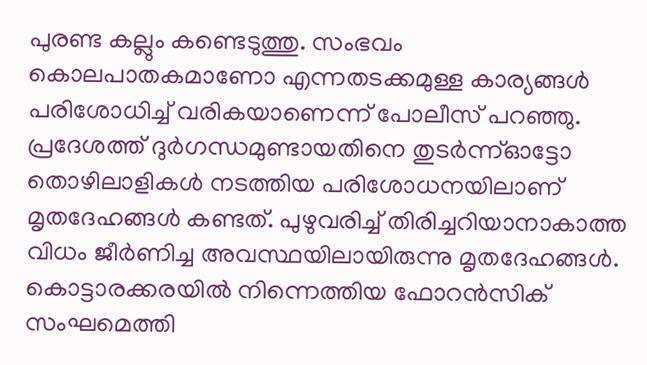പുരണ്ട കല്ലും കണ്ടെടുത്തു. സംഭവം കൊലപാതകമാണോ എന്നതടക്കമുള്ള കാര്യങ്ങൾ പരിശോധിച്ച് വരികയാണെന്ന് പോലീസ് പറഞ്ഞു.
പ്രദേശത്ത് ദുർഗന്ധമുണ്ടായതിനെ തുടർന്ന്ഓട്ടോ തൊഴിലാളികൾ നടത്തിയ പരിശോധനയിലാണ് മൃതദേഹങ്ങൾ കണ്ടത്. പുഴുവരിച്ച് തിരിച്ചറിയാനാകാത്ത വിധം ജീർണിച്ച അവസ്ഥയിലായിരുന്നു മൃതദേഹങ്ങൾ. കൊട്ടാരക്കരയിൽ നിന്നെത്തിയ ഫോറൻസിക് സംഘമെത്തി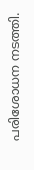പരിശോധന നടത്തി.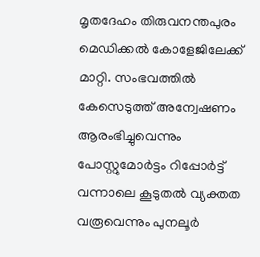മൃതദേഹം തിരുവനന്തപുരം മെഡിക്കൽ കോളേജിലേക്ക് മാറ്റി. സംഭവത്തിൽ കേസെടുത്ത് അന്വേഷണം ആരംഭിച്ചുവെന്നും പോസ്റ്റുമോർട്ടം റിപ്പോർട്ട് വന്നാലെ കൂടുതൽ വ്യക്തത വരൂവെന്നും പുനലൂർ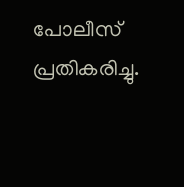പോലീസ് പ്രതികരിച്ചു.